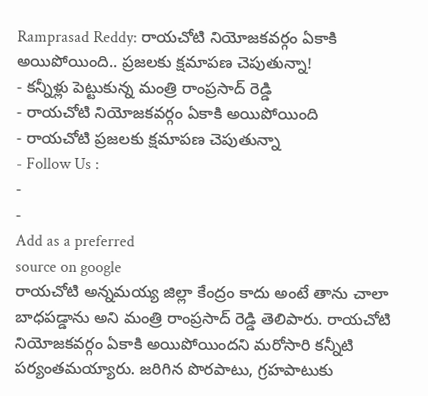Ramprasad Reddy: రాయచోటి నియోజకవర్గం ఏకాకి అయిపోయింది.. ప్రజలకు క్షమాపణ చెపుతున్నా!
- కన్నీళ్లు పెట్టుకున్న మంత్రి రాంప్రసాద్ రెడ్డి
- రాయచోటి నియోజకవర్గం ఏకాకి అయిపోయింది
- రాయచోటి ప్రజలకు క్షమాపణ చెపుతున్నా
- Follow Us :
-
-
Add as a preferred
source on google
రాయచోటి అన్నమయ్య జిల్లా కేంద్రం కాదు అంటే తాను చాలా బాధపడ్డాను అని మంత్రి రాంప్రసాద్ రెడ్డి తెలిపారు. రాయచోటి నియోజకవర్గం ఏకాకి అయిపోయిందని మరోసారి కన్నీటి పర్యంతమయ్యారు. జరిగిన పొరపాటు, గ్రహపాటుకు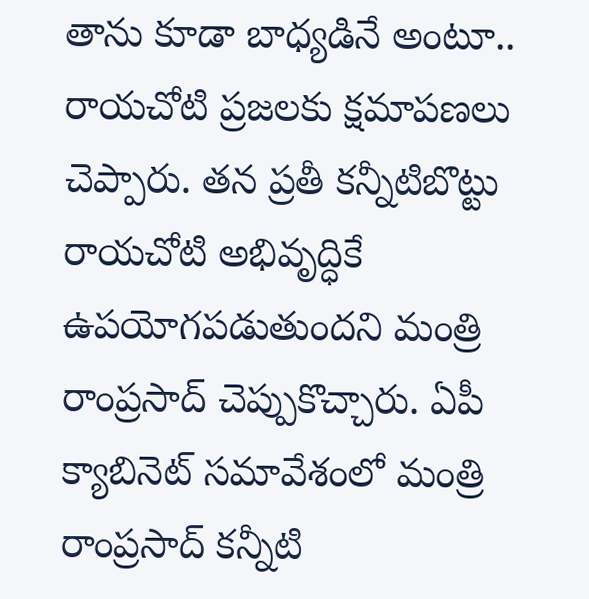తాను కూడా బాధ్యడినే అంటూ.. రాయచోటి ప్రజలకు క్షమాపణలు చెప్పారు. తన ప్రతీ కన్నీటిబొట్టు రాయచోటి అభివృద్ధికే ఉపయోగపడుతుందని మంత్రి రాంప్రసాద్ చెప్పుకొచ్చారు. ఏపీ క్యాబినెట్ సమావేశంలో మంత్రి రాంప్రసాద్ కన్నీటి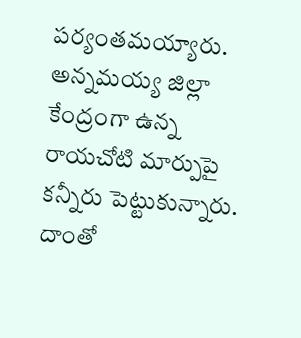పర్యంతమయ్యారు. అన్నమయ్య జిల్లా కేంద్రంగా ఉన్న రాయచోటి మార్పుపై కన్నీరు పెట్టుకున్నారు. దాంతో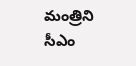మంత్రిని సీఎం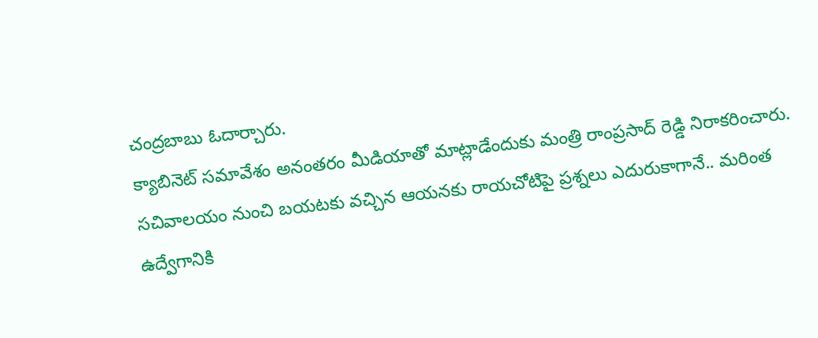చంద్రబాబు ఓదార్చారు.
క్యాబినెట్ సమావేశం అనంతరం మీడియాతో మాట్లాడేందుకు మంత్రి రాంప్రసాద్ రెడ్డి నిరాకరించారు. సచివాలయం నుంచి బయటకు వచ్చిన ఆయనకు రాయచోటిపై ప్రశ్నలు ఎదురుకాగానే.. మరింత ఉద్వేగానికి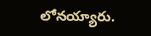లోనయ్యారు.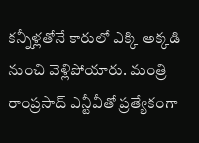కన్నీళ్లతోనే కారులో ఎక్కి అక్కడి నుంచి వెళ్లిపోయారు. మంత్రి రాంప్రసాద్ ఎన్టీవీతో ప్రత్యేకంగా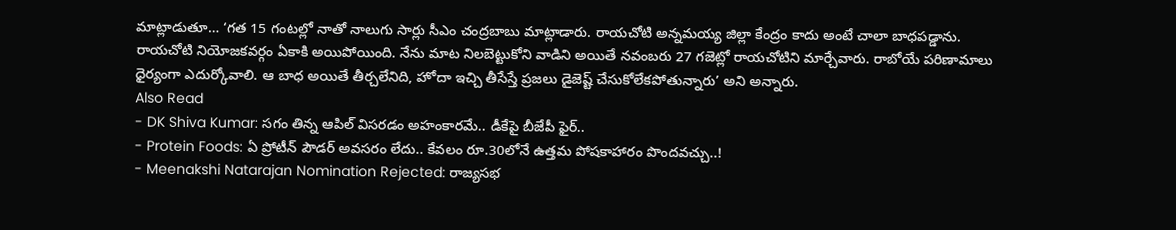మాట్లాడుతూ… ‘గత 15 గంటల్లో నాతో నాలుగు సార్లు సీఎం చంద్రబాబు మాట్లాడారు. రాయచోటి అన్నమయ్య జిల్లా కేంద్రం కాదు అంటే చాలా బాధపడ్డాను. రాయచోటి నియోజకవర్గం ఏకాకి అయిపోయింది. నేను మాట నిలబెట్టుకోని వాడిని అయితే నవంబరు 27 గజెట్లో రాయచోటిని మార్చేవారు. రాబోయే పరిణామాలు ధైర్యంగా ఎదుర్కోవాలి. ఆ బాధ అయితే తీర్చలేనిది, హోదా ఇచ్చి తీసేస్తే ప్రజలు డైజెష్ట్ చేసుకోలేకపోతున్నారు’ అని అన్నారు.
Also Read
- DK Shiva Kumar: సగం తిన్న ఆపిల్ విసరడం అహంకారమే.. డీకేపై బీజేపీ ఫైర్..
- Protein Foods: ఏ ప్రోటీన్ పౌడర్ అవసరం లేదు.. కేవలం రూ.30లోనే ఉత్తమ పోషకాహారం పొందవచ్చు..!
- Meenakshi Natarajan Nomination Rejected: రాజ్యసభ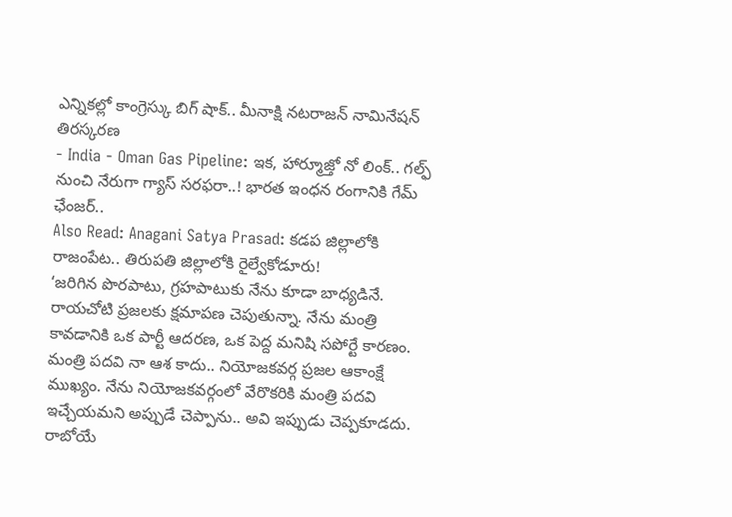ఎన్నికల్లో కాంగ్రెస్కు బిగ్ షాక్.. మీనాక్షి నటరాజన్ నామినేషన్ తిరస్కరణ
- India - Oman Gas Pipeline: ఇక, హార్మూజ్తో నో లింక్.. గల్ఫ్ నుంచి నేరుగా గ్యాస్ సరఫరా..! భారత ఇంధన రంగానికి గేమ్ ఛేంజర్..
Also Read: Anagani Satya Prasad: కడప జిల్లాలోకి రాజంపేట.. తిరుపతి జిల్లాలోకి రైల్వేకోడూరు!
‘జరిగిన పొరపాటు, గ్రహపాటుకు నేను కూడా బాధ్యడినే. రాయచోటి ప్రజలకు క్షమాపణ చెపుతున్నా. నేను మంత్రి కావడానికి ఒక పార్టీ ఆదరణ, ఒక పెద్ద మనిషి సపోర్టే కారణం. మంత్రి పదవి నా ఆశ కాదు.. నియోజకవర్గ ప్రజల ఆకాంక్షే ముఖ్యం. నేను నియోజకవర్గంలో వేరొకరికి మంత్రి పదవి ఇచ్చేయమని అప్పుడే చెప్పాను.. అవి ఇప్పుడు చెప్పకూడదు. రాబోయే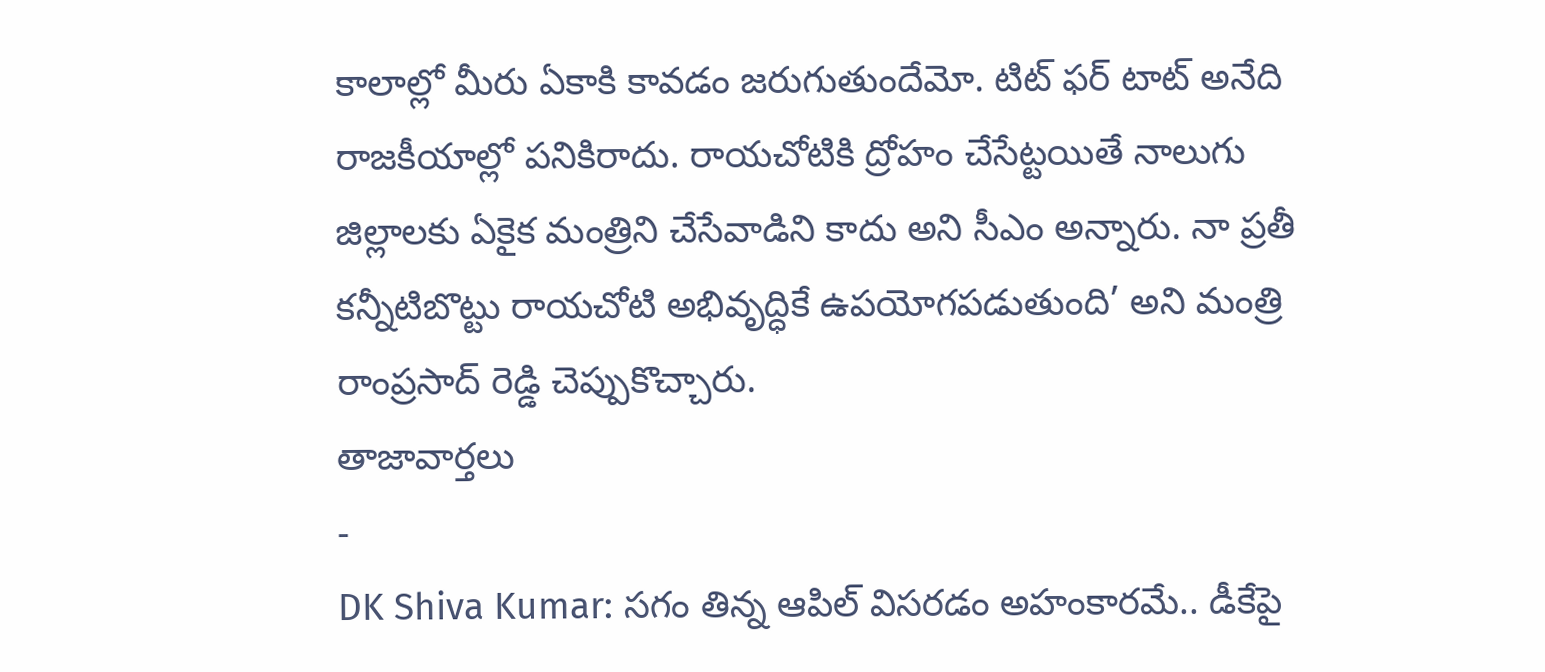కాలాల్లో మీరు ఏకాకి కావడం జరుగుతుందేమో. టిట్ ఫర్ టాట్ అనేది రాజకీయాల్లో పనికిరాదు. రాయచోటికి ద్రోహం చేసేట్టయితే నాలుగు జిల్లాలకు ఏకైక మంత్రిని చేసేవాడిని కాదు అని సీఎం అన్నారు. నా ప్రతీ కన్నీటిబొట్టు రాయచోటి అభివృద్ధికే ఉపయోగపడుతుంది’ అని మంత్రి రాంప్రసాద్ రెడ్డి చెప్పుకొచ్చారు.
తాజావార్తలు
-
DK Shiva Kumar: సగం తిన్న ఆపిల్ విసరడం అహంకారమే.. డీకేపై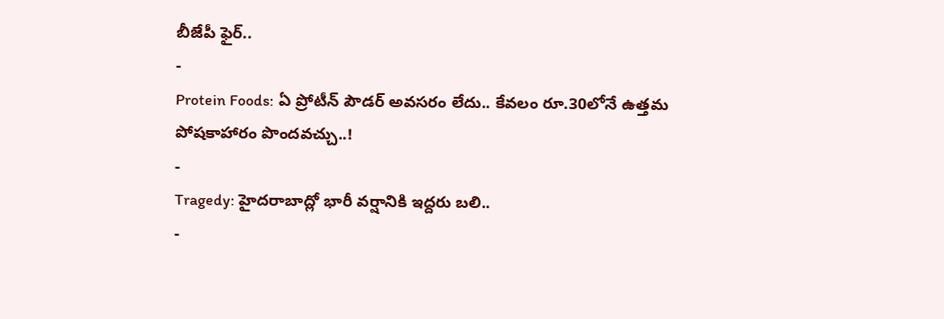బీజేపీ ఫైర్..
-
Protein Foods: ఏ ప్రోటీన్ పౌడర్ అవసరం లేదు.. కేవలం రూ.30లోనే ఉత్తమ పోషకాహారం పొందవచ్చు..!
-
Tragedy: హైదరాబాద్లో భారీ వర్షానికి ఇద్దరు బలి..
-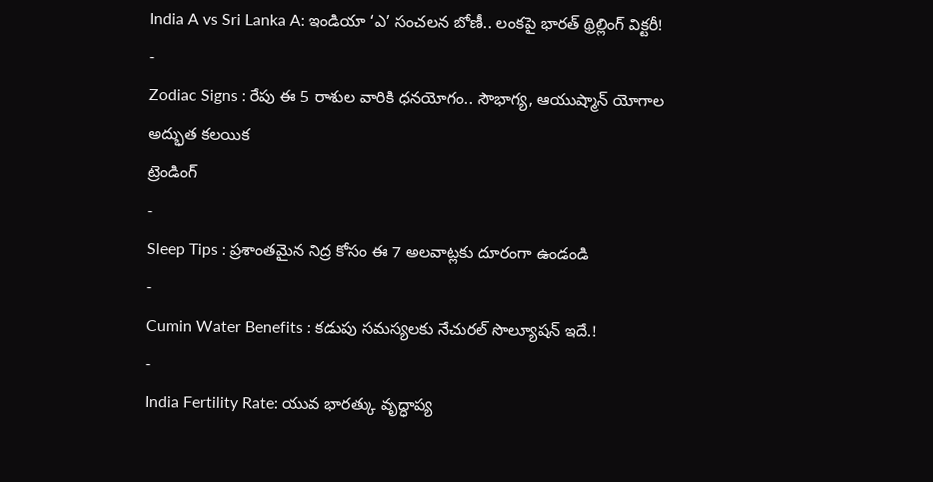India A vs Sri Lanka A: ఇండియా ‘ఎ’ సంచలన బోణీ.. లంకపై భారత్ థ్రిల్లింగ్ విక్టరీ!
-
Zodiac Signs : రేపు ఈ 5 రాశుల వారికి ధనయోగం.. సౌభాగ్య, ఆయుష్మాన్ యోగాల అద్భుత కలయిక
ట్రెండింగ్
-
Sleep Tips : ప్రశాంతమైన నిద్ర కోసం ఈ 7 అలవాట్లకు దూరంగా ఉండండి
-
Cumin Water Benefits : కడుపు సమస్యలకు నేచురల్ సొల్యూషన్ ఇదే.!
-
India Fertility Rate: యువ భారత్కు వృద్ధాప్య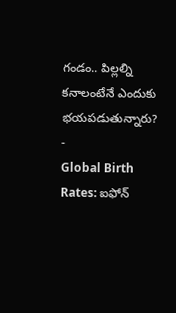గండం.. పిల్లల్ని కనాలంటేనే ఎందుకు భయపడుతున్నారు?
-
Global Birth Rates: ఐఫోన్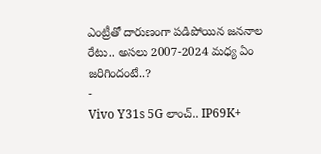ఎంట్రీతో దారుణంగా పడిపోయిన జననాల రేటు.. అసలు 2007-2024 మధ్య ఏం జరిగిందంటే..?
-
Vivo Y31s 5G లాంచ్.. IP69K+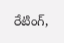రేటింగ్,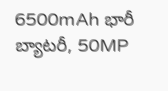6500mAh భారీ బ్యాటరీ, 50MP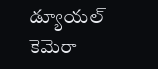డ్యూయల్ కెమెరా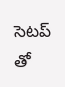సెటప్ తో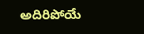అదిరిపోయే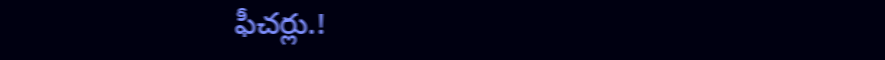ఫీచర్లు.!